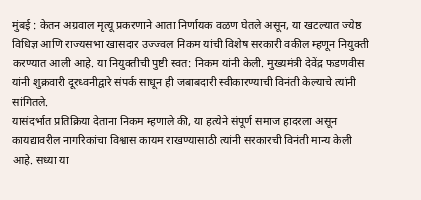मुंबई : केतन अग्रवाल मृत्यू प्रकरणाने आता निर्णायक वळण घेतले असून, या खटल्यात ज्येष्ठ विधिज्ञ आणि राज्यसभा खासदार उज्ज्वल निकम यांची विशेष सरकारी वकील म्हणून नियुक्ती करण्यात आली आहे. या नियुक्तीची पुष्टी स्वत: निकम यांनी केली. मुख्यमंत्री देवेंद्र फडणवीस यांनी शुक्रवारी दूरध्वनीद्वारे संपर्क साधून ही जबाबदारी स्वीकारण्याची विनंती केल्याचे त्यांनी सांगितले.
यासंदर्भात प्रतिक्रिया देताना निकम म्हणाले की, या हत्येने संपूर्ण समाज हादरला असून कायद्यावरील नागरिकांचा विश्वास कायम राखण्यासाठी त्यांनी सरकारची विनंती मान्य केली आहे. सध्या या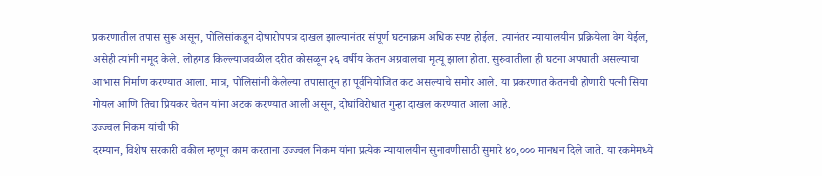प्रकरणातील तपास सुरू असून, पोलिसांकडून दोषारोपपत्र दाखल झाल्यानंतर संपूर्ण घटनाक्रम अधिक स्पष्ट होईल. त्यानंतर न्यायालयीन प्रक्रियेला वेग येईल, असेही त्यांनी नमूद केले. लोहगड किल्ल्याजवळील दरीत कोसळून २६ वर्षीय केतन अग्रवालचा मृत्यू झाला होता. सुरुवातीला ही घटना अपघाती असल्याचा आभास निर्माण करण्यात आला. मात्र, पोलिसांनी केलेल्या तपासातून हा पूर्वनियोजित कट असल्याचे समोर आले. या प्रकरणात केतनची होणारी पत्नी सिया गोयल आणि तिचा प्रियकर चेतन यांना अटक करण्यात आली असून, दोघांविरोधात गुन्हा दाखल करण्यात आला आहे.
उज्ज्वल निकम यांची फी
दरम्यान, विशेष सरकारी वकील म्हणून काम करताना उज्ज्वल निकम यांना प्रत्येक न्यायालयीन सुनावणीसाठी सुमारे ४०,००० मानधन दिले जाते. या रकमेमध्ये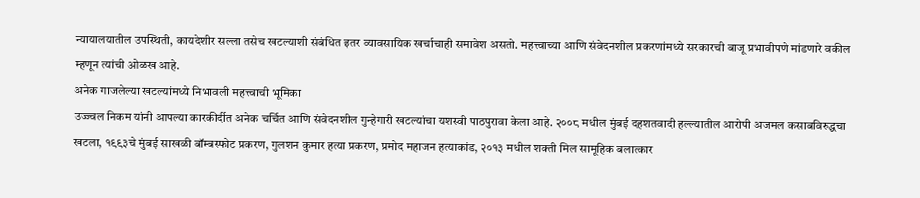न्यायालयातील उपस्थिती, कायदेशीर सल्ला तसेच खटल्याशी संबंधित इतर व्यावसायिक खर्चाचाही समावेश असतो. महत्त्वाच्या आणि संवेदनशील प्रकरणांमध्ये सरकारची बाजू प्रभावीपणे मांडणारे वकील म्हणून त्यांची ओळख आहे.
अनेक गाजलेल्या खटल्यांमध्ये निभावली महत्त्वाची भूमिका
उज्ज्वल निकम यांनी आपल्या कारकीर्दीत अनेक चर्चित आणि संवेदनशील गुन्हेगारी खटल्यांचा यशस्वी पाठपुरावा केला आहे. २००८ मधील मुंबई दहशतवादी हल्ल्यातील आरोपी अजमल कसाबविरुद्धचा खटला, १९९३चे मुंबई साखळी बॉम्बस्फोट प्रकरण, गुलशन कुमार हत्या प्रकरण, प्रमोद महाजन हत्याकांड, २०१३ मधील शक्ती मिल सामूहिक बलात्कार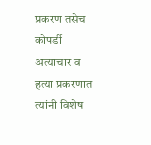प्रकरण तसेच कोपर्डी अत्याचार व हत्या प्रकरणात त्यांनी विशेष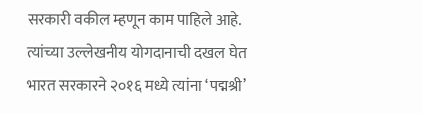सरकारी वकील म्हणून काम पाहिले आहे. त्यांच्या उल्लेखनीय योगदानाची दखल घेत भारत सरकारने २०१६ मध्ये त्यांना ‘पद्मश्री’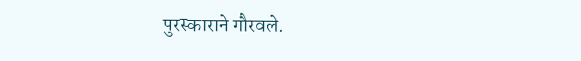पुरस्काराने गौरवले.